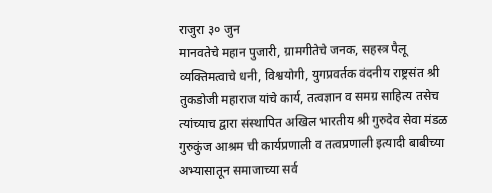राजुरा ३० जुन
मानवतेचे महान पुजारी, ग्रामगीतेचे जनक, सहस्त्र पैलू व्यक्तिमत्वाचे धनी, विश्वयोगी, युगप्रवर्तक वंदनीय राष्ट्रसंत श्री तुकडोजी महाराज यांचे कार्य, तत्वज्ञान व समग्र साहित्य तसेच त्यांच्याच द्वारा संस्थापित अखिल भारतीय श्री गुरुदेव सेवा मंडळ गुरुकुंज आश्रम ची कार्यप्रणाली व तत्वप्रणाली इत्यादी बाबीच्या अभ्यासातून समाजाच्या सर्व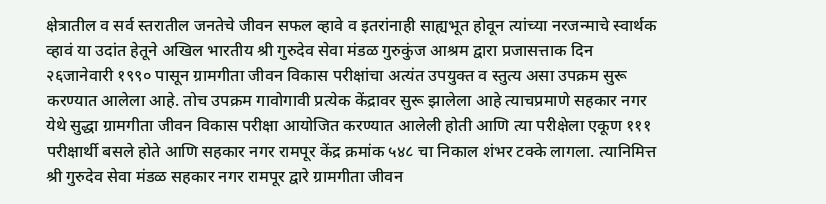क्षेत्रातील व सर्व स्तरातील जनतेचे जीवन सफल व्हावे व इतरांनाही साह्यभूत होवून त्यांच्या नरजन्माचे स्वार्थक व्हावं या उदांत हेतूने अखिल भारतीय श्री गुरुदेव सेवा मंडळ गुरुकुंज आश्रम द्वारा प्रजासत्ताक दिन २६जानेवारी १९९० पासून ग्रामगीता जीवन विकास परीक्षांचा अत्यंत उपयुक्त व स्तुत्य असा उपक्रम सुरू करण्यात आलेला आहे. तोच उपक्रम गावोगावी प्रत्येक केंद्रावर सुरू झालेला आहे त्याचप्रमाणे सहकार नगर येथे सुद्धा ग्रामगीता जीवन विकास परीक्षा आयोजित करण्यात आलेली होती आणि त्या परीक्षेला एकूण १११ परीक्षार्थी बसले होते आणि सहकार नगर रामपूर केंद्र क्रमांक ५४८ चा निकाल शंभर टक्के लागला. त्यानिमित्त श्री गुरुदेव सेवा मंडळ सहकार नगर रामपूर द्वारे ग्रामगीता जीवन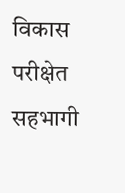विकास परीक्षेत सहभागी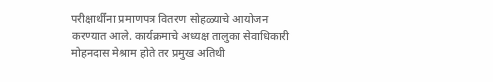परीक्षार्थींना प्रमाणपत्र वितरण सोहळ्याचे आयोजन करण्यात आले. कार्यक्रमाचे अध्यक्ष तालुका सेवाधिकारी मोहनदास मेश्राम होते तर प्रमुख अतिथी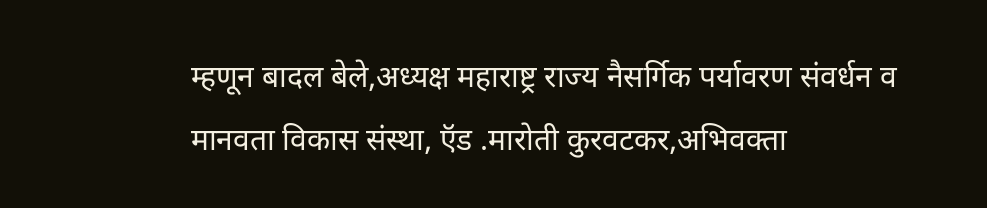म्हणून बादल बेले,अध्यक्ष महाराष्ट्र राज्य नैसर्गिक पर्यावरण संवर्धन व मानवता विकास संस्था, ऍड .मारोती कुरवटकर,अभिवक्ता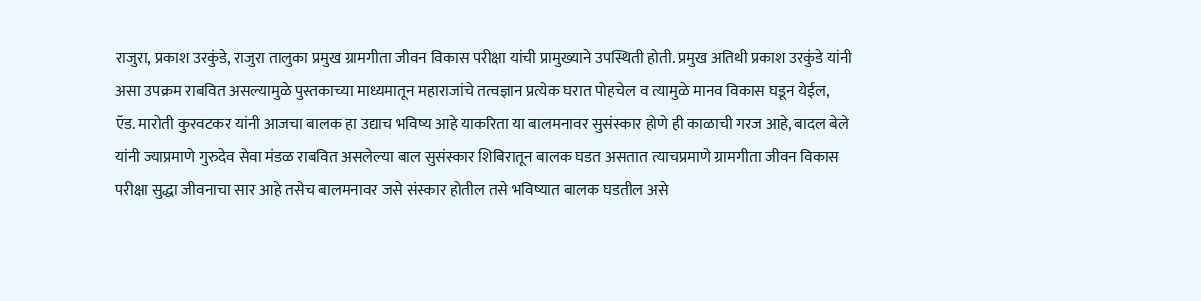राजुरा, प्रकाश उरकुंडे, राजुरा तालुका प्रमुख ग्रामगीता जीवन विकास परीक्षा यांची प्रामुख्याने उपस्थिती होती. प्रमुख अतिथी प्रकाश उरकुंडे यांनी असा उपक्रम राबवित असल्यामुळे पुस्तकाच्या माध्यमातून महाराजांचे तत्वज्ञान प्रत्येक घरात पोहचेल व त्यामुळे मानव विकास घडून येईल, ऍड. मारोती कुरवटकर यांनी आजचा बालक हा उद्याच भविष्य आहे याकरिता या बालमनावर सुसंस्कार होणे ही काळाची गरज आहे, बादल बेले यांनी ज्याप्रमाणे गुरुदेव सेवा मंडळ राबवित असलेल्या बाल सुसंस्कार शिबिरातून बालक घडत असतात त्याचप्रमाणे ग्रामगीता जीवन विकास परीक्षा सुद्धा जीवनाचा सार आहे तसेच बालमनावर जसे संस्कार होतील तसे भविष्यात बालक घडतील असे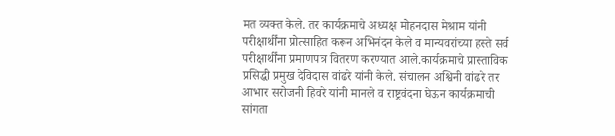मत व्यक्त केले. तर कार्यक्रमाचे अध्यक्ष मोहनदास मेश्राम यांनी परीक्षार्थींना प्रोत्साहित करून अभिनंदन केले व मान्यवरांच्या हस्ते सर्व परीक्षार्थींना प्रमाणपत्र वितरण करण्यात आले.कार्यक्रमाचे प्रास्ताविक प्रसिद्धी प्रमुख देविदास वांढरे यांनी केले. संचालन अश्विनी वांढरे तर आभार सरोजनी हिवरे यांनी मानले व राष्ट्रवंदना घेऊन कार्यक्रमाची सांगता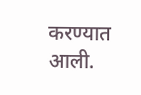करण्यात आली.